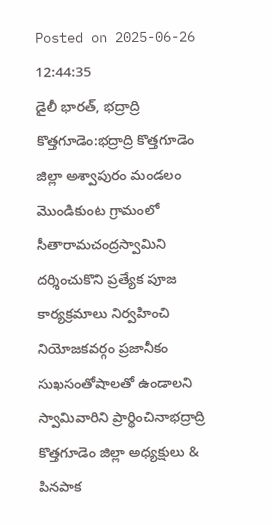Posted on 2025-06-26 12:44:35
డైలీ భారత్, భద్రాద్రి కొత్తగూడెం:భద్రాద్రి కొత్తగూడెం జిల్లా అశ్వాపురం మండలం మొండికుంట గ్రామంలో సీతారామచంద్రస్వామిని దర్శించుకొని ప్రత్యేక పూజ కార్యక్రమాలు నిర్వహించి నియోజకవర్గం ప్రజానీకం సుఖసంతోషాలతో ఉండాలని స్వామివారిని ప్రార్థించినాభద్రాద్రి కొత్తగూడెం జిల్లా అధ్యక్షులు & పినపాక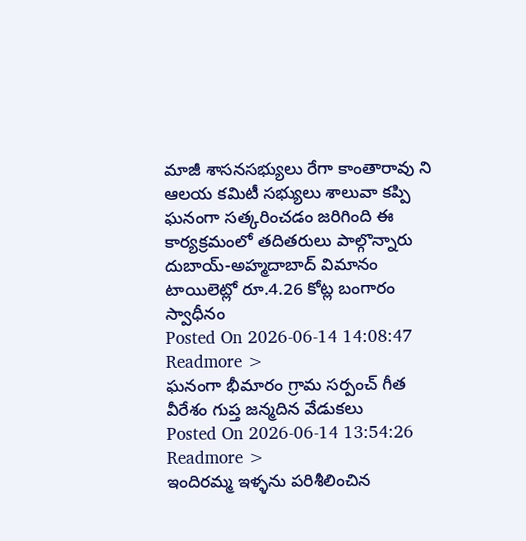మాజీ శాసనసభ్యులు రేగా కాంతారావు ని ఆలయ కమిటీ సభ్యులు శాలువా కప్పి ఘనంగా సత్కరించడం జరిగింది ఈ కార్యక్రమంలో తదితరులు పాల్గొన్నారు
దుబాయ్-అహ్మదాబాద్ విమానం టాయిలెట్లో రూ.4.26 కోట్ల బంగారం స్వాధీనం
Posted On 2026-06-14 14:08:47
Readmore >
ఘనంగా భీమారం గ్రామ సర్పంచ్ గీత వీరేశం గుప్త జన్మదిన వేడుకలు
Posted On 2026-06-14 13:54:26
Readmore >
ఇందిరమ్మ ఇళ్ళను పరిశీలించిన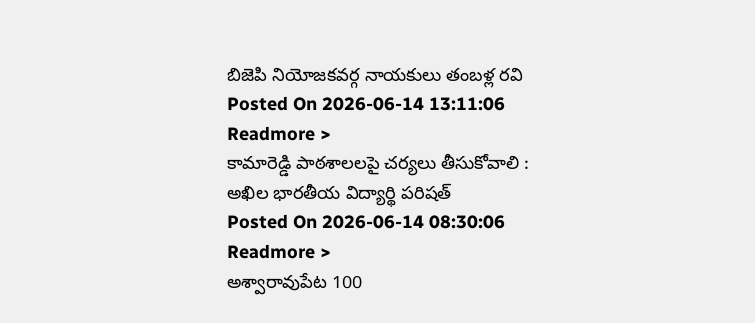బిజెపి నియోజకవర్గ నాయకులు తంబళ్ల రవి
Posted On 2026-06-14 13:11:06
Readmore >
కామారెడ్డి పాఠశాలలపై చర్యలు తీసుకోవాలి : అఖిల భారతీయ విద్యార్థి పరిషత్
Posted On 2026-06-14 08:30:06
Readmore >
అశ్వారావుపేట 100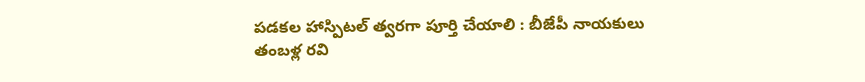పడకల హాస్పిటల్ త్వరగా పూర్తి చేయాలి : బీజేపీ నాయకులు తంబళ్ల రవి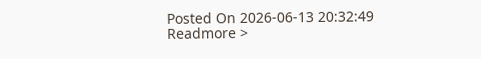Posted On 2026-06-13 20:32:49
Readmore >